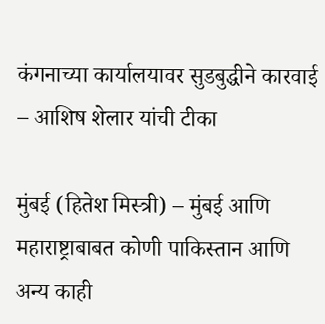कंगनाच्या कार्यालयावर सुडबुद्धीने कारवाई – आशिष शेलार यांची टीका

मुंबई (हितेश मिस्त्री) – मुंबई आणि महाराष्ट्राबाबत कोणी पाकिस्तान आणि अन्य काही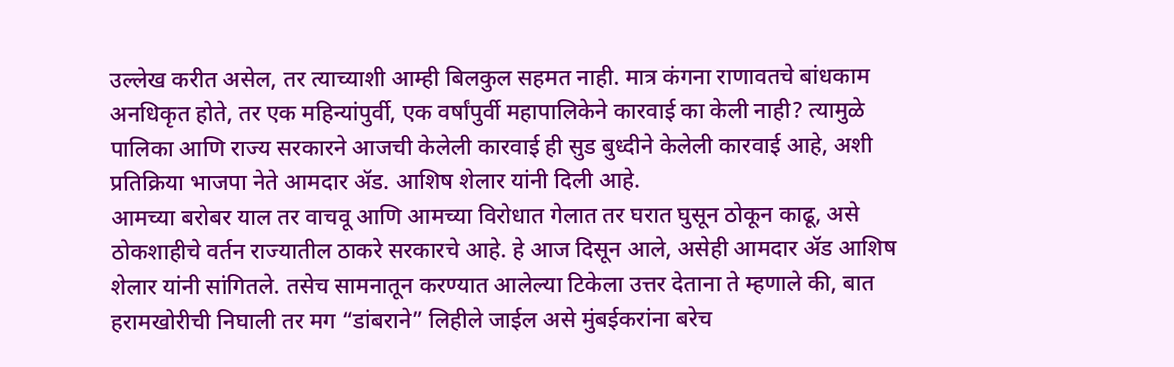उल्लेख करीत असेल, तर त्याच्याशी आम्ही बिलकुल सहमत नाही. मात्र कंगना राणावतचे बांधकाम अनधिकृत होते, तर एक महिन्यांपुर्वी, एक वर्षांपुर्वी महापालिकेने कारवाई का केली नाही? त्यामुळे पालिका आणि राज्य सरकारने आजची केलेली कारवाई ही सुड बुध्दीने केलेली कारवाई आहे, अशी प्रतिक्रिया भाजपा नेते आमदार ॲड. आशिष शेलार यांनी दिली आहे.
आमच्या बरोबर याल तर वाचवू आणि आमच्या विरोधात गेलात तर घरात घुसून ठोकून काढू, असे ठोकशाहीचे वर्तन राज्यातील ठाकरे सरकारचे आहे. हे आज दिसून आले, असेही आमदार ॲड आशिष शेलार यांनी सांगितले. तसेच सामनातून करण्यात आलेल्या टिकेला उत्तर देताना ते म्हणाले की, बात हरामखोरीची निघाली तर मग “डांबराने” लिहीले जाईल असे मुंबईकरांना बरेच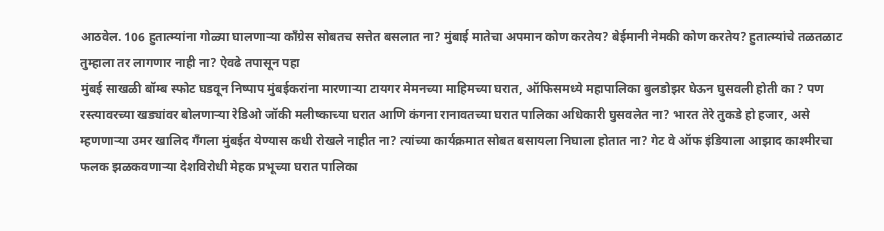आठवेल. 106 हुतात्म्यांना गोळ्या घालणाऱ्या काँग्रेस सोबतच सत्तेत बसलात ना? मुंबाई मातेचा अपमान कोण करतेय? बेईमानी नेमकी कोण करतेय? हुतात्म्यांचे तळतळाट तुम्हाला तर लागणार नाही ना? ऐवढे तपासून पहा
मुंबई साखळी बॉम्ब स्फोट घडवून निष्पाप मुंबईकरांना मारणाऱ्या टायगर मेमनच्या माहिमच्या घरात, ऑफिसमध्ये महापालिका बुलडोझर घेऊन घुसवली होती का ? पण रस्त्यावरच्या खड्यांवर बोलणाऱ्या रेडिओ जॉकी मलीष्काच्या घरात आणि कंगना रानावतच्या घरात पालिका अधिकारी घुसवलेत ना? भारत तेरे तुकडे हो हजार, असे म्हणणाऱ्या उमर खालिद गँगला मुंबईत येण्यास कधी रोखले नाहीत ना? त्यांच्या कार्यक्रमात सोबत बसायला निघाला होतात ना? गेट वे ऑफ इंडियाला आझाद काश्मीरचा फलक झळकवणाऱ्या देशविरोधी मेहक प्रभूच्या घरात पालिका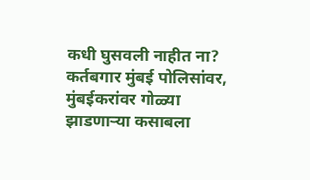कधी घुसवली नाहीत ना?
कर्तबगार मुंबई पोलिसांवर, मुंबईकरांवर गोळ्या झाडणाऱ्या कसाबला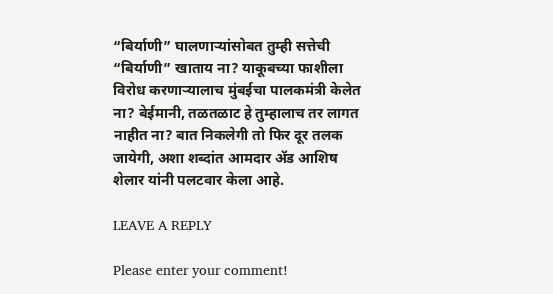“बिर्याणी” घालणाऱ्यांसोबत तुम्ही सत्तेची “बिर्याणी” खाताय ना? याकूबच्या फाशीला विरोध करणाऱ्यालाच मुंबईचा पालकमंत्री केलेत ना? बेईमानी, तळतळाट हे तुम्हालाच तर लागत नाहीत ना? बात निकलेगी तो फिर दूर तलक जायेगी, अशा शब्दांत आमदार ॲड आशिष शेलार यांनी पलटवार केला आहे.

LEAVE A REPLY

Please enter your comment!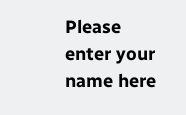Please enter your name here